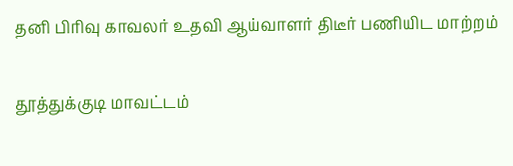தனி பிரிவு காவலர் உதவி ஆய்வாளர் திடீர் பணியிட மாற்றம்

தூத்துக்குடி மாவட்டம்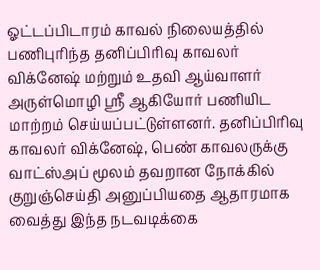ஓட்டப்பிடாரம் காவல் நிலையத்தில் பணிபுரிந்த தனிப்பிரிவு காவலர் விக்னேஷ் மற்றும் உதவி ஆய்வாளர் அருள்மொழி ஸ்ரீ ஆகியோர் பணியிட மாற்றம் செய்யப்பட்டுள்ளனர். தனிப்பிரிவு காவலர் விக்னேஷ், பெண் காவலருக்கு வாட்ஸ்அப் மூலம் தவறான நோக்கில் குறுஞ்செய்தி அனுப்பியதை ஆதாரமாக வைத்து இந்த நடவடிக்கை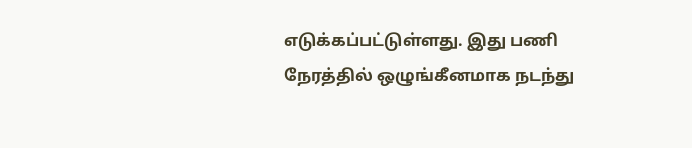எடுக்கப்பட்டுள்ளது. இது பணி நேரத்தில் ஒழுங்கீனமாக நடந்து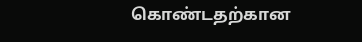கொண்டதற்கான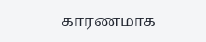காரணமாக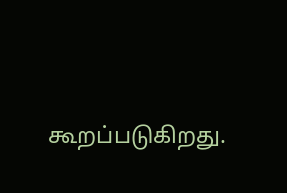கூறப்படுகிறது.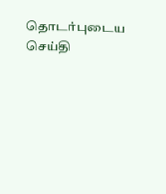தொடர்புடைய செய்தி